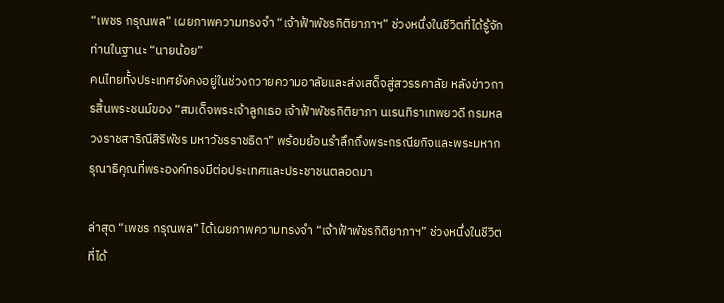“เพชร กรุณพล” เผยภาพความทรงจำ “เจ้าฟ้าพัชรกิติยาภาฯ” ช่วงหนึ่งในชีวิตที่ได้รู้จักท่านในฐานะ “นายน้อย”
คนไทยทั้งประเทศยังคงอยู่ในช่วงถวายความอาลัยและส่งเสด็จสู่สวรรคาลัย หลังข่าวการสิ้นพระชนม์ของ “สมเด็จพระเจ้าลูกเธอ เจ้าฟ้าพัชรกิติยาภา นเรนทิราเทพยวดี กรมหลวงราชสาริณีสิริพัชร มหาวัชรราชธิดา” พร้อมย้อนรำลึกถึงพระกรณียกิจและพระมหากรุณาธิคุณที่พระองค์ทรงมีต่อประเทศและประชาชนตลอดมา

ล่าสุด “เพชร กรุณพล” ได้เผยภาพความทรงจำ “เจ้าฟ้าพัชรกิติยาภาฯ” ช่วงหนึ่งในชีวิตที่ได้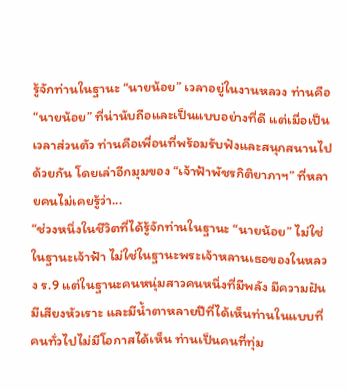รู้จักท่านในฐานะ “นายน้อย” เวลาอยู่ในงานหลวง ท่านคือ “นายน้อย” ที่น่านับถือและเป็นแบบอย่างที่ดี แต่เมื่อเป็นเวลาส่วนตัว ท่านคือเพื่อนที่พร้อมรับฟังและสนุกสนานไปด้วยกัน โดยเล่าอีกมุมของ “เจ้าฟ้าพัชรกิติยาภาฯ” ที่หลายคนไม่เคยรู้ว่า...
“ช่วงหนึ่งในชีวิตที่ได้รู้จักท่านในฐานะ “นายน้อย” ไม่ใช่ในฐานะเจ้าฟ้า ไม่ใช่ในฐานะพระเจ้าหลานเธอของในหลวง ร.9 แต่ในฐานะคนหนุ่มสาวคนหนึ่งที่มีพลัง มีความฝัน มีเสียงหัวเราะ และมีน้ำตาหลายปีที่ได้เห็นท่านในแบบที่คนทั่วไปไม่มีโอกาสได้เห็น ท่านเป็นคนที่ทุ่ม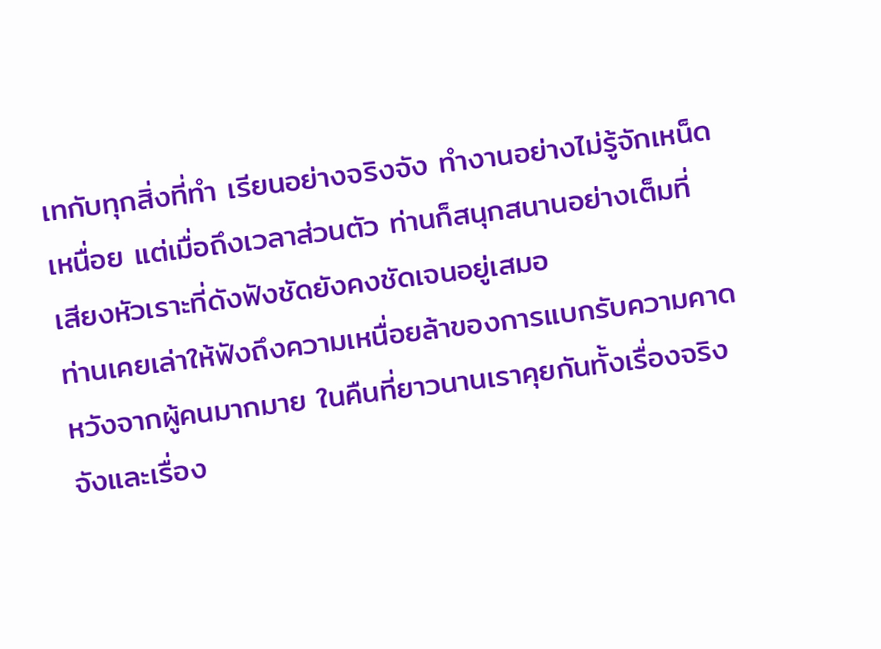เทกับทุกสิ่งที่ทำ เรียนอย่างจริงจัง ทำงานอย่างไม่รู้จักเหน็ดเหนื่อย แต่เมื่อถึงเวลาส่วนตัว ท่านก็สนุกสนานอย่างเต็มที่ เสียงหัวเราะที่ดังฟังชัดยังคงชัดเจนอยู่เสมอ
ท่านเคยเล่าให้ฟังถึงความเหนื่อยล้าของการแบกรับความคาดหวังจากผู้คนมากมาย ในคืนที่ยาวนานเราคุยกันทั้งเรื่องจริงจังและเรื่อง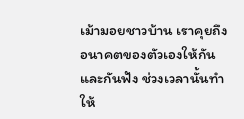เม้ามอยชาวบ้าน เราคุยถึงอนาคตของตัวเองให้กันและกันฟัง ช่วงเวลานั้นทำให้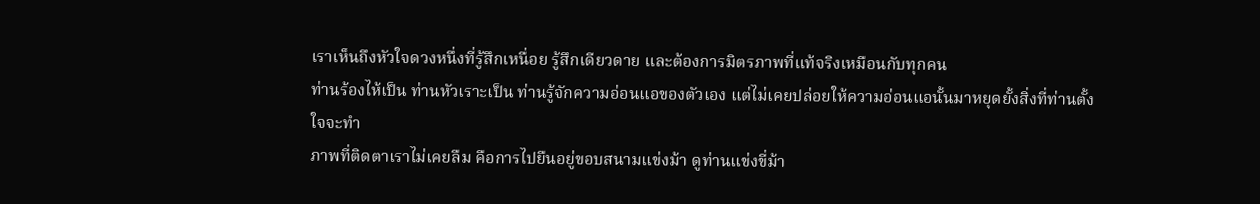เราเห็นถึงหัวใจดวงหนึ่งที่รู้สึกเหนื่อย รู้สึกเดียวดาย และต้องการมิตรภาพที่แท้จริงเหมือนกับทุกคน
ท่านร้องไห้เป็น ท่านหัวเราะเป็น ท่านรู้จักความอ่อนแอของตัวเอง แต่ไม่เคยปล่อยให้ความอ่อนแอนั้นมาหยุดยั้งสิ่งที่ท่านตั้งใจจะทำ
ภาพที่ติดตาเราไม่เคยลืม คือการไปยืนอยู่ขอบสนามแข่งม้า ดูท่านแข่งขี่ม้า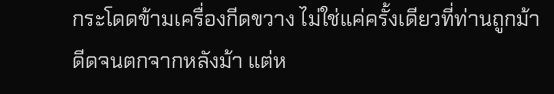กระโดดข้ามเครื่องกีดขวาง ไม่ใช่แค่ครั้งเดียวที่ท่านถูกม้าดีดจนตกจากหลังม้า แต่ห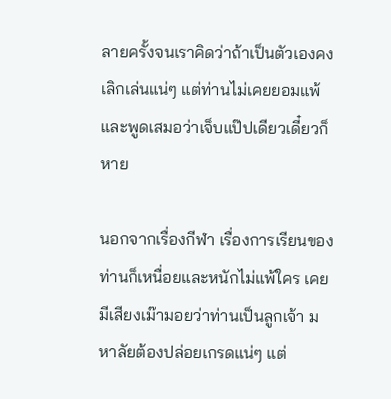ลายครั้งจนเราคิดว่าถ้าเป็นตัวเองคงเลิกเล่นแน่ๆ แต่ท่านไม่เคยยอมแพ้ และพูดเสมอว่าเจ็บแป๊ปเดียวเดี๋ยวก็หาย

นอกจากเรื่องกีฬา เรื่องการเรียนของท่านก็เหนื่อยและหนักไม่แพ้ใคร เคยมีเสียงเม๊ามอยว่าท่านเป็นลูกเจ้า มหาลัยต้องปล่อยเกรดแน่ๆ แต่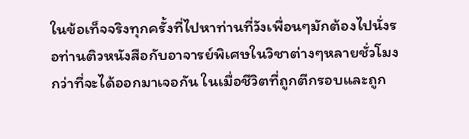ในข้อเท็จจริงทุกครั้งที่ไปหาท่านที่วังเพื่อนๆมักต้องไปนั่งรอท่านติวหนังสือกับอาจารย์พิเศษในวิชาต่างๆหลายชั่วโมง กว่าที่จะได้ออกมาเจอกัน ในเมื่อชีวิตที่ถูกตีกรอบและถูก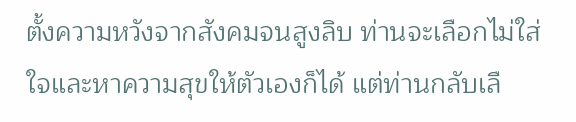ตั้งความหวังจากสังคมจนสูงลิบ ท่านจะเลือกไม่ใส่ใจและหาความสุขให้ตัวเองก็ได้ แต่ท่านกลับเลื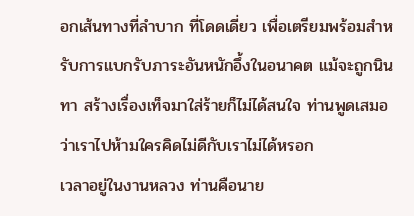อกเส้นทางที่ลำบาก ที่โดดเดี่ยว เพื่อเตรียมพร้อมสำหรับการแบกรับภาระอันหนักอึ้งในอนาคต แม้จะถูกนินทา สร้างเรื่องเท็จมาใส่ร้ายก็ไม่ได้สนใจ ท่านพูดเสมอว่าเราไปห้ามใครคิดไม่ดีกับเราไม่ได้หรอก
เวลาอยู่ในงานหลวง ท่านคือนาย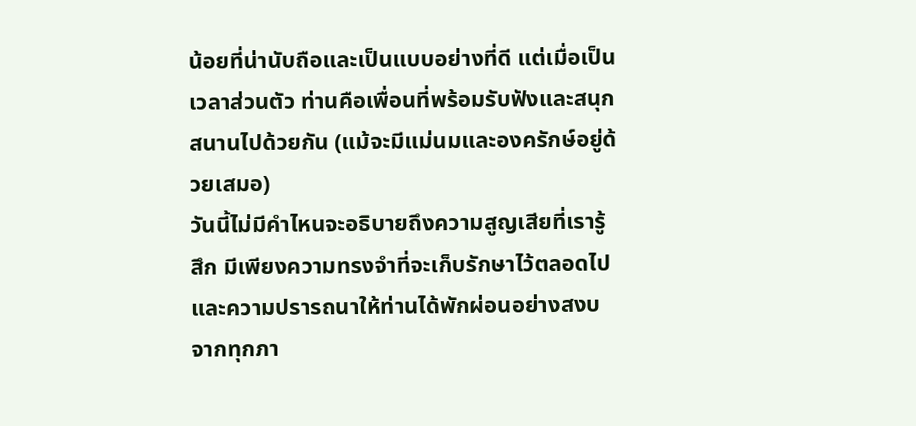น้อยที่น่านับถือและเป็นแบบอย่างที่ดี แต่เมื่อเป็นเวลาส่วนตัว ท่านคือเพื่อนที่พร้อมรับฟังและสนุกสนานไปด้วยกัน (แม้จะมีแม่นมและองครักษ์อยู่ด้วยเสมอ)
วันนี้ไม่มีคำไหนจะอธิบายถึงความสูญเสียที่เรารู้สึก มีเพียงความทรงจำที่จะเก็บรักษาไว้ตลอดไป และความปรารถนาให้ท่านได้พักผ่อนอย่างสงบ จากทุกภา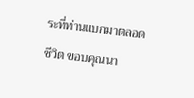ระที่ท่านแบกมาตลอดชีวิต ขอบคุณนา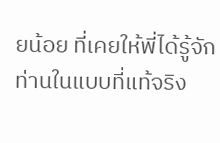ยน้อย ที่เคยให้พี่ได้รู้จักท่านในแบบที่แท้จริง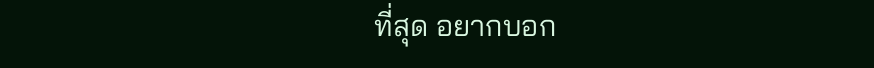ที่สุด อยากบอก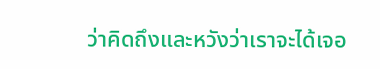ว่าคิดถึงและหวังว่าเราจะได้เจอ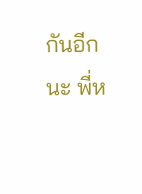กันอีกนะ พี่ห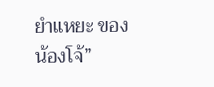ยำแหยะ ของน้องโจ้”